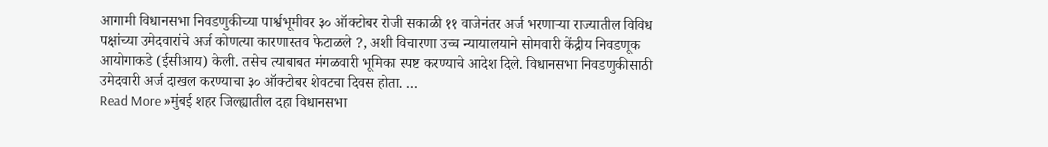आगामी विधानसभा निवडणुकीच्या पार्श्वभूमीवर ३० ऑक्टोबर रोजी सकाळी ११ वाजेनंतर अर्ज भरणाऱ्या राज्यातील विविध पक्षांच्या उमेदवारांचे अर्ज कोणत्या कारणास्तव फेटाळले ?, अशी विचारणा उच्च न्यायालयाने सोमवारी केंद्रीय निवडणूक आयोगाकडे (ईसीआय) केली. तसेच त्याबाबत मंगळवारी भूमिका स्पष्ट करण्याचे आदेश दिले. विधानसभा निवडणुकीसाठी उमेदवारी अर्ज दाखल करण्याचा ३० ऑक्टोबर शेवटचा दिवस होता. …
Read More »मुंबई शहर जिल्ह्यातील दहा विधानसभा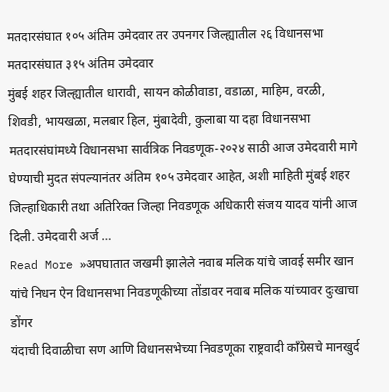मतदारसंघात १०५ अंतिम उमेदवार तर उपनगर जिल्ह्यातील २६ विधानसभा मतदारसंघात ३१५ अंतिम उमेदवार
मुंबई शहर जिल्ह्यातील धारावी, सायन कोळीवाडा, वडाळा, माहिम, वरळी, शिवडी, भायखळा, मलबार हिल, मुंबादेवी, कुलाबा या दहा विधानसभा मतदारसंघांमध्ये विधानसभा सार्वत्रिक निवडणूक-२०२४ साठी आज उमेदवारी मागे घेण्याची मुदत संपल्यानंतर अंतिम १०५ उमेदवार आहेत, अशी माहिती मुंबई शहर जिल्हाधिकारी तथा अतिरिक्त जिल्हा निवडणूक अधिकारी संजय यादव यांनी आज दिली. उमेदवारी अर्ज …
Read More »अपघातात जखमी झालेले नवाब मलिक यांचे जावई समीर खान यांचे निधन ऐन विधानसभा निवडणूकीच्या तोंडावर नवाब मलिक यांच्यावर दुःखाचा डोंगर
यंदाची दिवाळीचा सण आणि विधानसभेच्या निवडणूका राष्ट्रवादी काँग्रेसचे मानखुर्द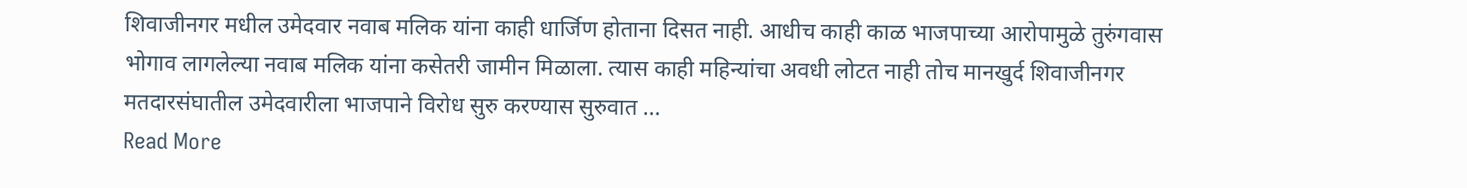शिवाजीनगर मधील उमेदवार नवाब मलिक यांना काही धार्जिण होताना दिसत नाही. आधीच काही काळ भाजपाच्या आरोपामुळे तुरुंगवास भोगाव लागलेल्या नवाब मलिक यांना कसेतरी जामीन मिळाला. त्यास काही महिन्यांचा अवधी लोटत नाही तोच मानखुर्द शिवाजीनगर मतदारसंघातील उमेदवारीला भाजपाने विरोध सुरु करण्यास सुरुवात …
Read More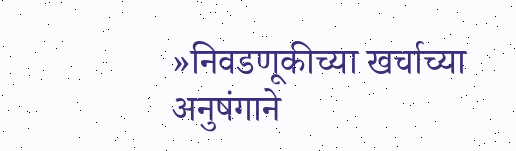»निवडणूकीच्या खर्चाच्या अनुषंगाने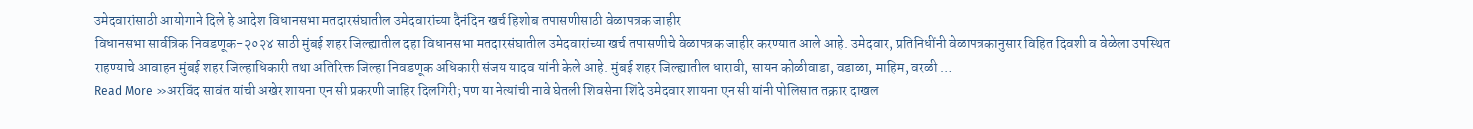उमेदवारांसाठी आयोगाने दिले हे आदेश विधानसभा मतदारसंघातील उमेदवारांच्या दैनंदिन खर्च हिशोब तपासणीसाठी वेळापत्रक जाहीर
विधानसभा सार्वत्रिक निवडणूक-२०२४ साठी मुंबई शहर जिल्ह्यातील दहा विधानसभा मतदारसंघातील उमेदवारांच्या खर्च तपासणीचे वेळापत्रक जाहीर करण्यात आले आहे. उमेदवार, प्रतिनिधींनी वेळापत्रकानुसार विहित दिवशी व वेळेला उपस्थित राहण्याचे आवाहन मुंबई शहर जिल्हाधिकारी तथा अतिरिक्त जिल्हा निवडणूक अधिकारी संजय यादव यांनी केले आहे. मुंबई शहर जिल्ह्यातील धारावी, सायन कोळीवाडा, वडाळा, माहिम, वरळी …
Read More »अरविंद सावंत यांची अखेर शायना एन सी प्रकरणी जाहिर दिलगिरी; पण या नेत्यांची नावे घेतली शिवसेना शिंदे उमेदवार शायना एन सी यांनी पोलिसात तक्रार दाखल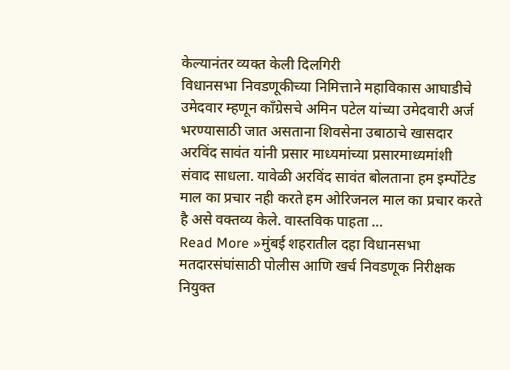केल्यानंतर व्यक्त केली दिलगिरी
विधानसभा निवडणूकीच्या निमित्ताने महाविकास आघाडीचे उमेदवार म्हणून काँग्रेसचे अमिन पटेल यांच्या उमेदवारी अर्ज भरण्यासाठी जात असताना शिवसेना उबाठाचे खासदार अरविंद सावंत यांनी प्रसार माध्यमांच्या प्रसारमाध्यमांशी संवाद साधला. यावेळी अरविंद सावंत बोलताना हम इर्म्पोटेड माल का प्रचार नही करते हम ओरिजनल माल का प्रचार करते है असे वक्तव्य केले. वास्तविक पाहता …
Read More »मुंबई शहरातील दहा विधानसभा मतदारसंघांसाठी पोलीस आणि खर्च निवडणूक निरीक्षक नियुक्त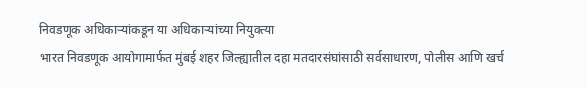निवडणूक अधिकाऱ्यांकडून या अधिकाऱ्यांच्या नियुक्त्या
भारत निवडणूक आयोगामार्फत मुंबई शहर जिल्ह्यातील दहा मतदारसंघांसाठी सर्वसाधारण, पोलीस आणि खर्च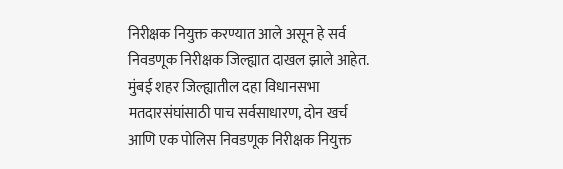निरीक्षक नियुक्त करण्यात आले असून हे सर्व निवडणूक निरीक्षक जिल्ह्यात दाखल झाले आहेत. मुंबई शहर जिल्ह्यातील दहा विधानसभा मतदारसंघांसाठी पाच सर्वसाधारण, दोन खर्च आणि एक पोलिस निवडणूक निरीक्षक नियुक्त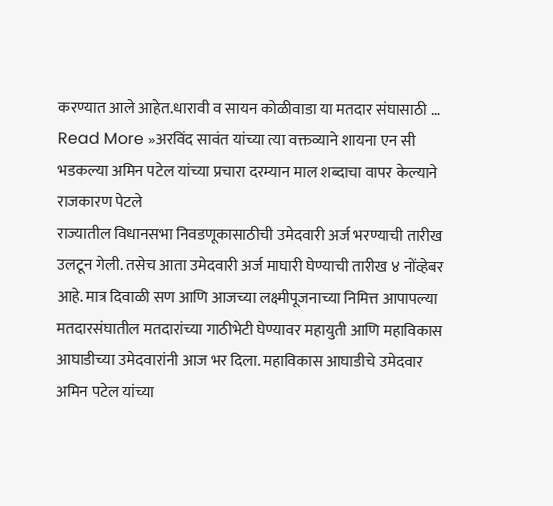करण्यात आले आहेत.धारावी व सायन कोळीवाडा या मतदार संघासाठी …
Read More »अरविंद सावंत यांच्या त्या वक्तव्याने शायना एन सी भडकल्या अमिन पटेल यांच्या प्रचारा दरम्यान माल शब्दाचा वापर केल्याने राजकारण पेटले
राज्यातील विधानसभा निवडणूकासाठीची उमेदवारी अर्ज भरण्याची तारीख उलटून गेली. तसेच आता उमेदवारी अर्ज माघारी घेण्याची तारीख ४ नोंव्हेबर आहे. मात्र दिवाळी सण आणि आजच्या लक्ष्मीपूजनाच्या निमित्त आपापल्या मतदारसंघातील मतदारांच्या गाठीभेटी घेण्यावर महायुती आणि महाविकास आघाडीच्या उमेदवारांनी आज भर दिला. महाविकास आघाडीचे उमेदवार अमिन पटेल यांच्या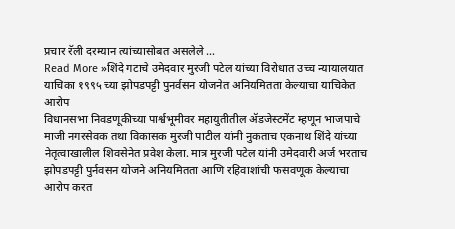प्रचार रॅली दरम्यान त्यांच्यासोबत असलेले …
Read More »शिंदे गटाचे उमेदवार मुरजी पटेल यांच्या विरोधात उच्च न्यायालयात याचिका १९९५ च्या झोपडपट्टी पुनर्वसन योजनेत अनियमितता केल्याचा याचिकेत आरोप
विधानसभा निवडणूकीच्या पार्श्वभूमीवर महायुतीतील ॲडजेस्टमेंट म्हणून भाजपाचे माजी नगरसेवक तथा विकासक मुरजी पाटील यांनी नुकताच एकनाथ शिंदे यांच्या नेतृत्वाखालील शिवसेनेत प्रवेश केला. मात्र मुरजी पटेल यांनी उमेदवारी अर्ज भरताच झोपडपट्टी पुर्नवसन योजने अनियमितता आणि रहिवाशांची फसवणूक केल्याचा आरोप करत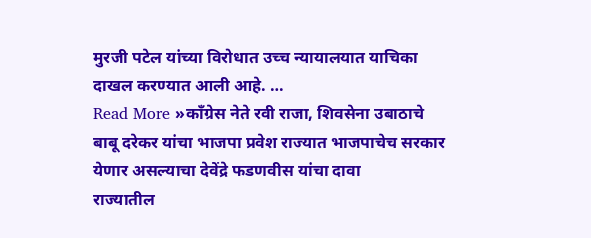मुरजी पटेल यांच्या विरोधात उच्च न्यायालयात याचिका दाखल करण्यात आली आहे. …
Read More »काँग्रेस नेते रवी राजा, शिवसेना उबाठाचे बाबू दरेकर यांचा भाजपा प्रवेश राज्यात भाजपाचेच सरकार येणार असल्याचा देवेंद्रे फडणवीस यांचा दावा
राज्यातील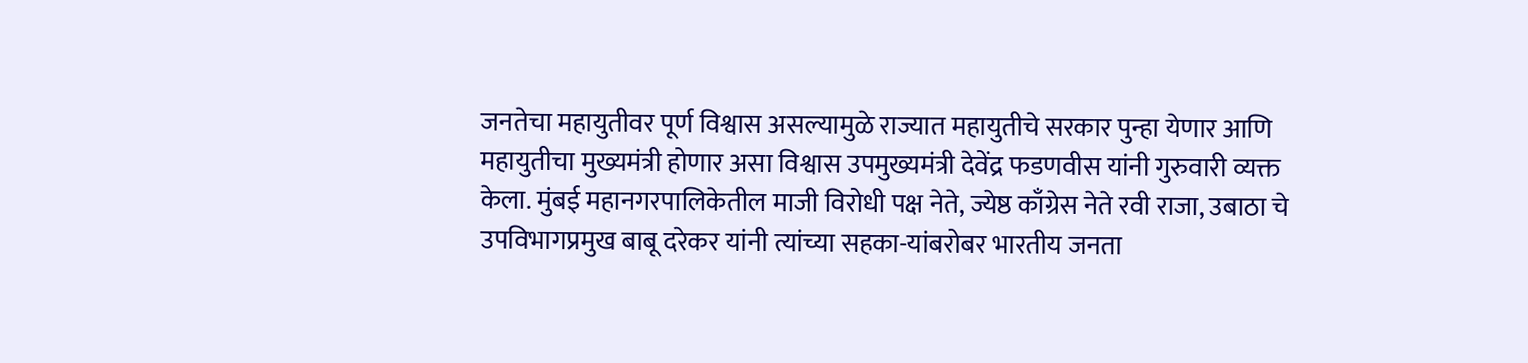जनतेचा महायुतीवर पूर्ण विश्वास असल्यामुळे राज्यात महायुतीचे सरकार पुन्हा येणार आणि महायुतीचा मुख्यमंत्री होणार असा विश्वास उपमुख्यमंत्री देवेंद्र फडणवीस यांनी गुरुवारी व्यक्त केला. मुंबई महानगरपालिकेतील माजी विरोधी पक्ष नेते, ज्येष्ठ काँग्रेस नेते रवी राजा, उबाठा चे उपविभागप्रमुख बाबू दरेकर यांनी त्यांच्या सहका-यांबरोबर भारतीय जनता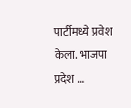पार्टीमध्ये प्रवेश केला. भाजपा प्रदेश …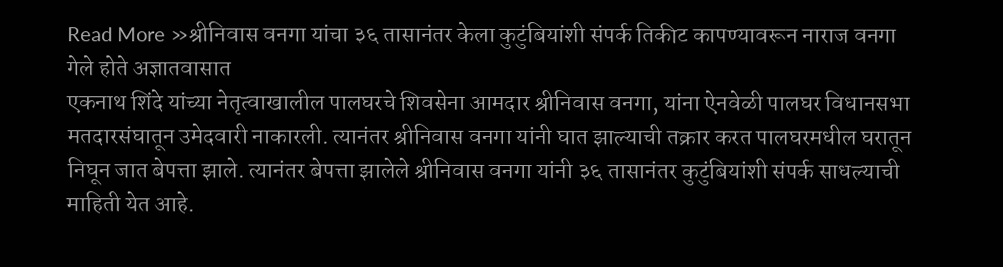Read More »श्रीनिवास वनगा यांचा ३६ तासानंतर केला कुटुंबियांशी संपर्क तिकीट कापण्यावरून नाराज वनगा गेले होते अज्ञातवासात
एकनाथ शिंदे यांच्या नेतृत्वाखालील पालघरचे शिवसेना आमदार श्रीनिवास वनगा, यांना ऐनवेळी पालघर विधानसभा मतदारसंघातून उमेदवारी नाकारली. त्यानंतर श्रीनिवास वनगा यांनी घात झाल्याची तक्रार करत पालघरमधील घरातून निघून जात बेपत्ता झाले. त्यानंतर बेपत्ता झालेले श्रीनिवास वनगा यांनी ३६ तासानंतर कुटुंबियांशी संपर्क साधल्याची माहिती येत आहे.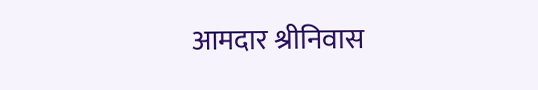आमदार श्रीनिवास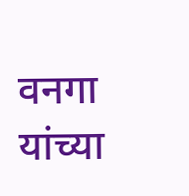वनगा यांच्या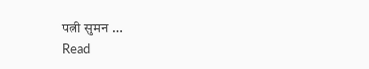पत्नी सुमन …
Read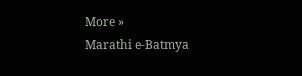More »
Marathi e-Batmya